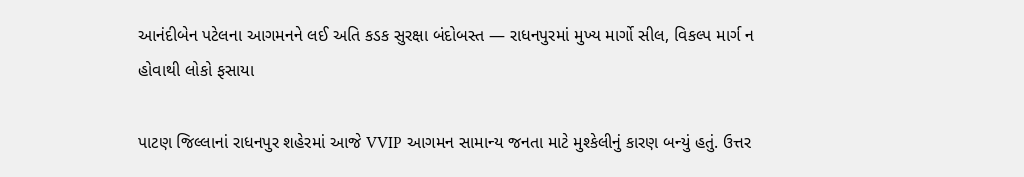આનંદીબેન પટેલના આગમનને લઈ અતિ કડક સુરક્ષા બંદોબસ્ત — રાધનપુરમાં મુખ્ય માર્ગો સીલ, વિકલ્પ માર્ગ ન હોવાથી લોકો ફસાયા

પાટણ જિલ્લાનાં રાધનપુર શહેરમાં આજે VVIP આગમન સામાન્ય જનતા માટે મુશ્કેલીનું કારણ બન્યું હતું. ઉત્તર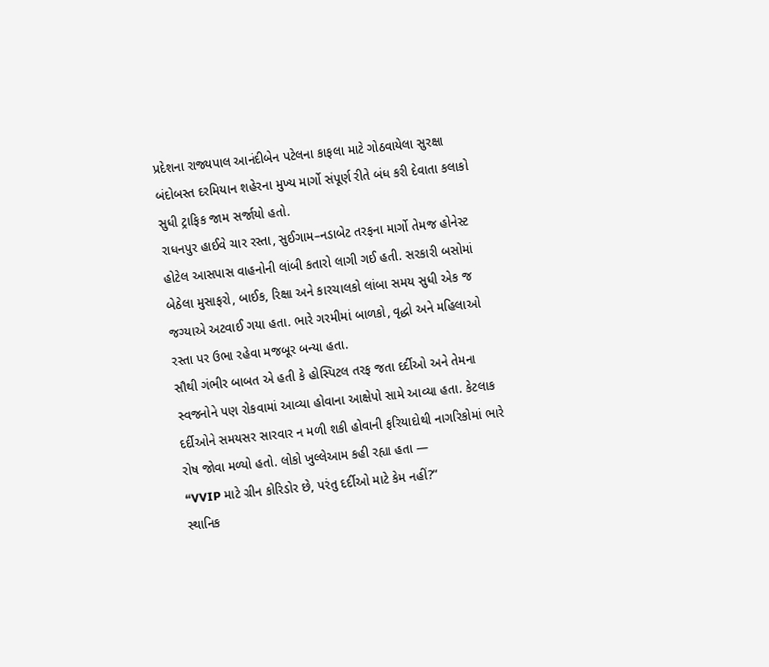પ્રદેશના રાજ્યપાલ આનંદીબેન પટેલના કાફલા માટે ગોઠવાયેલા સુરક્ષા બંદોબસ્ત દરમિયાન શહેરના મુખ્ય માર્ગો સંપૂર્ણ રીતે બંધ કરી દેવાતા કલાકો સુધી ટ્રાફિક જામ સર્જાયો હતો.
રાધનપુર હાઈવે ચાર રસ્તા, સુઈગામ–નડાબેટ તરફના માર્ગો તેમજ હોનેસ્ટ હોટેલ આસપાસ વાહનોની લાંબી કતારો લાગી ગઈ હતી. સરકારી બસોમાં બેઠેલા મુસાફરો, બાઈક, રિક્ષા અને કારચાલકો લાંબા સમય સુધી એક જ જગ્યાએ અટવાઈ ગયા હતા. ભારે ગરમીમાં બાળકો, વૃદ્ધો અને મહિલાઓ રસ્તા પર ઉભા રહેવા મજબૂર બન્યા હતા.
સૌથી ગંભીર બાબત એ હતી કે હોસ્પિટલ તરફ જતા દર્દીઓ અને તેમના સ્વજનોને પણ રોકવામાં આવ્યા હોવાના આક્ષેપો સામે આવ્યા હતા. કેટલાક દર્દીઓને સમયસર સારવાર ન મળી શકી હોવાની ફરિયાદોથી નાગરિકોમાં ભારે રોષ જોવા મળ્યો હતો. લોકો ખુલ્લેઆમ કહી રહ્યા હતા —
“VVIP માટે ગ્રીન કોરિડોર છે, પરંતુ દર્દીઓ માટે કેમ નહીં?”
સ્થાનિક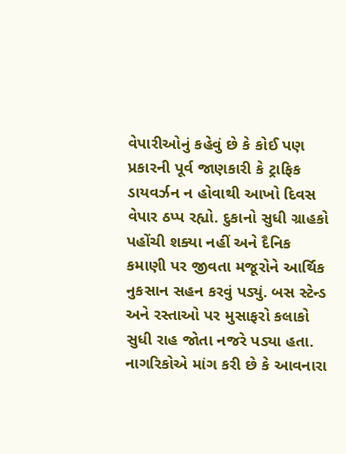વેપારીઓનું કહેવું છે કે કોઈ પણ પ્રકારની પૂર્વ જાણકારી કે ટ્રાફિક ડાયવર્ઝન ન હોવાથી આખો દિવસ વેપાર ઠપ્પ રહ્યો. દુકાનો સુધી ગ્રાહકો પહોંચી શક્યા નહીં અને દૈનિક કમાણી પર જીવતા મજૂરોને આર્થિક નુકસાન સહન કરવું પડ્યું. બસ સ્ટેન્ડ અને રસ્તાઓ પર મુસાફરો કલાકો સુધી રાહ જોતા નજરે પડ્યા હતા.
નાગરિકોએ માંગ કરી છે કે આવનારા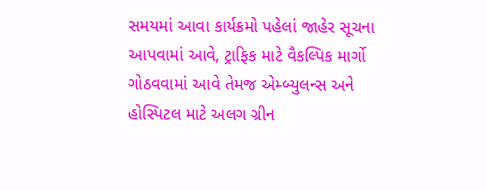સમયમાં આવા કાર્યક્રમો પહેલાં જાહેર સૂચના આપવામાં આવે, ટ્રાફિક માટે વૈકલ્પિક માર્ગો ગોઠવવામાં આવે તેમજ એમ્બ્યુલન્સ અને હોસ્પિટલ માટે અલગ ગ્રીન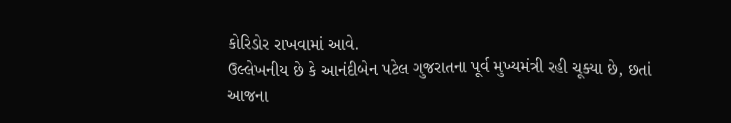કોરિડોર રાખવામાં આવે.
ઉલ્લેખનીય છે કે આનંદીબેન પટેલ ગુજરાતના પૂર્વ મુખ્યમંત્રી રહી ચૂક્યા છે, છતાં આજના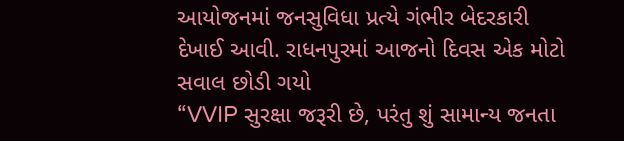આયોજનમાં જનસુવિધા પ્રત્યે ગંભીર બેદરકારી દેખાઈ આવી. રાધનપુરમાં આજનો દિવસ એક મોટો સવાલ છોડી ગયો
“VVIP સુરક્ષા જરૂરી છે, પરંતુ શું સામાન્ય જનતા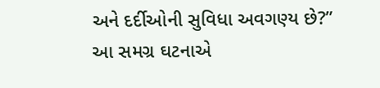અને દર્દીઓની સુવિધા અવગણ્ય છે?”
આ સમગ્ર ઘટનાએ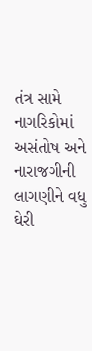તંત્ર સામે નાગરિકોમાં અસંતોષ અને નારાજગીની લાગણીને વધુ ઘેરી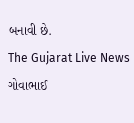બનાવી છે.
The Gujarat Live News ગોવાભાઈ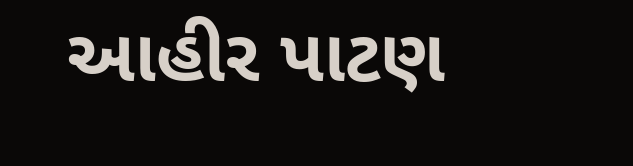આહીર પાટણ